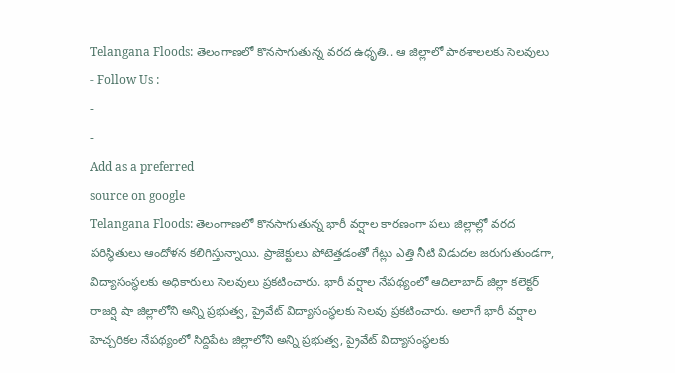Telangana Floods: తెలంగాణలో కొనసాగుతున్న వరద ఉధృతి.. ఆ జిల్లాలో పాఠశాలలకు సెలవులు
- Follow Us :
-
-
Add as a preferred
source on google
Telangana Floods: తెలంగాణలో కొనసాగుతున్న భారీ వర్షాల కారణంగా పలు జిల్లాల్లో వరద పరిస్థితులు ఆందోళన కలిగిస్తున్నాయి. ప్రాజెక్టులు పోటెత్తడంతో గేట్లు ఎత్తి నీటి విడుదల జరుగుతుండగా, విద్యాసంస్థలకు అధికారులు సెలవులు ప్రకటించారు. భారీ వర్షాల నేపథ్యంలో ఆదిలాబాద్ జిల్లా కలెక్టర్ రాజర్షి షా జిల్లాలోని అన్ని ప్రభుత్వ, ప్రైవేట్ విద్యాసంస్థలకు సెలవు ప్రకటించారు. అలాగే భారీ వర్షాల హెచ్చరికల నేపథ్యంలో సిద్దిపేట జిల్లాలోని అన్ని ప్రభుత్వ, ప్రైవేట్ విద్యాసంస్థలకు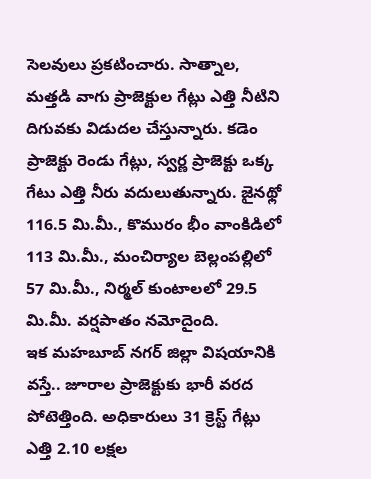సెలవులు ప్రకటించారు. సాత్నాల, మత్తడి వాగు ప్రాజెక్టుల గేట్లు ఎత్తి నీటిని దిగువకు విడుదల చేస్తున్నారు. కడెం ప్రాజెక్టు రెండు గేట్లు, స్వర్ణ ప్రాజెక్టు ఒక్క గేటు ఎత్తి నీరు వదులుతున్నారు. జైనథ్లో 116.5 మి.మీ., కొమురం భీం వాంకిడిలో 113 మి.మీ., మంచిర్యాల బెల్లంపల్లిలో 57 మి.మీ., నిర్మల్ కుంటాలలో 29.5 మి.మీ. వర్షపాతం నమోదైంది.
ఇక మహబూబ్ నగర్ జిల్లా విషయానికి వస్తే.. జూరాల ప్రాజెక్టుకు భారీ వరద పోటెత్తింది. అధికారులు 31 క్రెస్ట్ గేట్లు ఎత్తి 2.10 లక్షల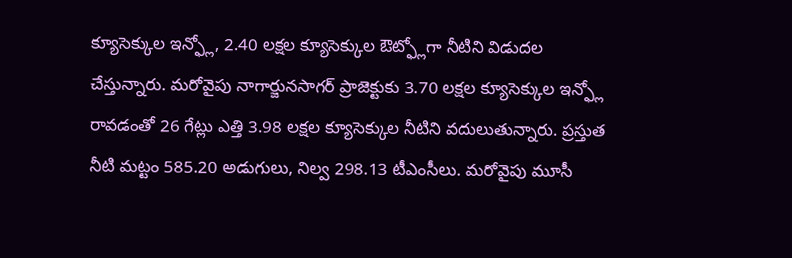క్యూసెక్కుల ఇన్ఫ్లో, 2.40 లక్షల క్యూసెక్కుల ఔట్ఫ్లోగా నీటిని విడుదల చేస్తున్నారు. మరోవైపు నాగార్జునసాగర్ ప్రాజెక్టుకు 3.70 లక్షల క్యూసెక్కుల ఇన్ఫ్లో రావడంతో 26 గేట్లు ఎత్తి 3.98 లక్షల క్యూసెక్కుల నీటిని వదులుతున్నారు. ప్రస్తుత నీటి మట్టం 585.20 అడుగులు, నిల్వ 298.13 టీఎంసీలు. మరోవైపు మూసీ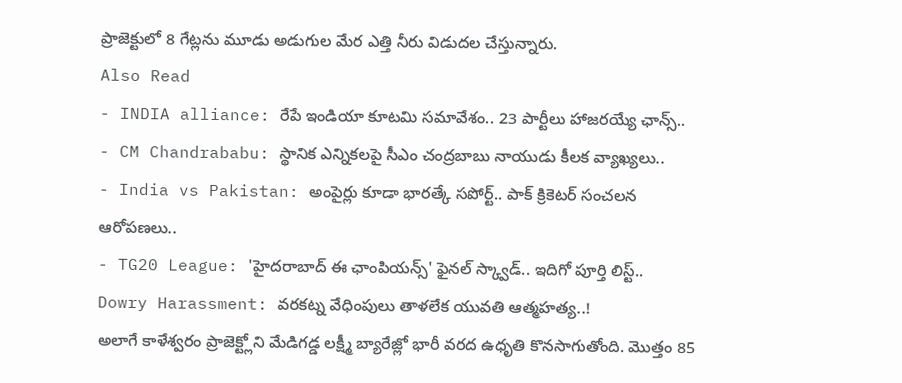ప్రాజెక్టులో 8 గేట్లను మూడు అడుగుల మేర ఎత్తి నీరు విడుదల చేస్తున్నారు.
Also Read
- INDIA alliance: రేపే ఇండియా కూటమి సమావేశం.. 23 పార్టీలు హాజరయ్యే ఛాన్స్..
- CM Chandrababu: స్థానిక ఎన్నికలపై సీఎం చంద్రబాబు నాయుడు కీలక వ్యాఖ్యలు..
- India vs Pakistan: అంపైర్లు కూడా భారత్కే సపోర్ట్.. పాక్ క్రికెటర్ సంచలన ఆరోపణలు..
- TG20 League: 'హైదరాబాద్ ఈ ఛాంపియన్స్' ఫైనల్ స్క్వాడ్.. ఇదిగో పూర్తి లిస్ట్..
Dowry Harassment: వరకట్న వేధింపులు తాళలేక యువతి ఆత్మహత్య..!
అలాగే కాళేశ్వరం ప్రాజెక్ట్లోని మేడిగడ్డ లక్ష్మీ బ్యారేజ్లో భారీ వరద ఉధృతి కొనసాగుతోంది. మొత్తం 85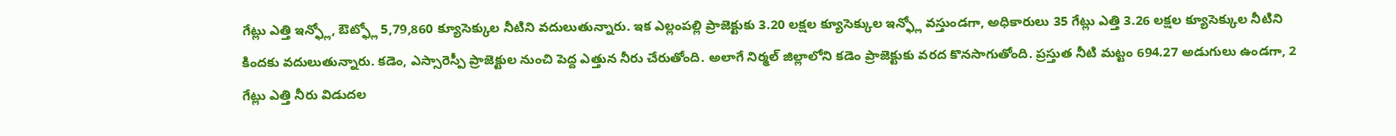గేట్లు ఎత్తి ఇన్ఫ్లో, ఔట్ఫ్లో 5,79,860 క్యూసెక్కుల నీటిని వదులుతున్నారు. ఇక ఎల్లంపల్లి ప్రాజెక్టుకు 3.20 లక్షల క్యూసెక్కుల ఇన్ఫ్లో వస్తుండగా, అధికారులు 35 గేట్లు ఎత్తి 3.26 లక్షల క్యూసెక్కుల నీటిని కిందకు వదులుతున్నారు. కడెం, ఎస్సారెస్పీ ప్రాజెక్టుల నుంచి పెద్ద ఎత్తున నీరు చేరుతోంది. అలాగే నిర్మల్ జిల్లాలోని కడెం ప్రాజెక్టుకు వరద కొనసాగుతోంది. ప్రస్తుత నీటి మట్టం 694.27 అడుగులు ఉండగా, 2 గేట్లు ఎత్తి నీరు విడుదల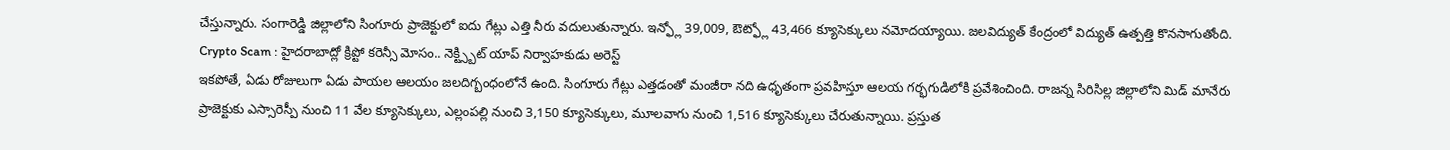చేస్తున్నారు. సంగారెడ్డి జిల్లాలోని సింగూరు ప్రాజెక్టులో ఐదు గేట్లు ఎత్తి నీరు వదులుతున్నారు. ఇన్ఫ్లో 39,009, ఔట్ఫ్లో 43,466 క్యూసెక్కులు నమోదయ్యాయి. జలవిద్యుత్ కేంద్రంలో విద్యుత్ ఉత్పత్తి కొనసాగుతోంది.
Crypto Scam : హైదరాబాద్లో క్రిప్టో కరెన్సీ మోసం.. నెక్ట్స్బిట్ యాప్ నిర్వాహకుడు అరెస్ట్
ఇకపోతే, ఏడు రోజులుగా ఏడు పాయల ఆలయం జలదిగ్బంధంలోనే ఉంది. సింగూరు గేట్లు ఎత్తడంతో మంజీరా నది ఉధృతంగా ప్రవహిస్తూ ఆలయ గర్భగుడిలోకి ప్రవేశించింది. రాజన్న సిరిసిల్ల జిల్లాలోని మిడ్ మానేరు ప్రాజెక్టుకు ఎస్సారెస్పీ నుంచి 11 వేల క్యూసెక్కులు, ఎల్లంపల్లి నుంచి 3,150 క్యూసెక్కులు, మూలవాగు నుంచి 1,516 క్యూసెక్కులు చేరుతున్నాయి. ప్రస్తుత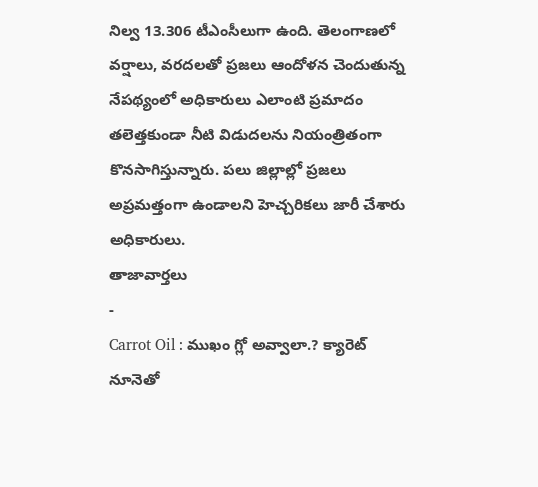నిల్వ 13.306 టీఎంసీలుగా ఉంది. తెలంగాణలో వర్షాలు, వరదలతో ప్రజలు ఆందోళన చెందుతున్న నేపథ్యంలో అధికారులు ఎలాంటి ప్రమాదం తలెత్తకుండా నీటి విడుదలను నియంత్రితంగా కొనసాగిస్తున్నారు. పలు జిల్లాల్లో ప్రజలు అప్రమత్తంగా ఉండాలని హెచ్చరికలు జారీ చేశారు అధికారులు.
తాజావార్తలు
-
Carrot Oil : ముఖం గ్లో అవ్వాలా.? క్యారెట్ నూనెతో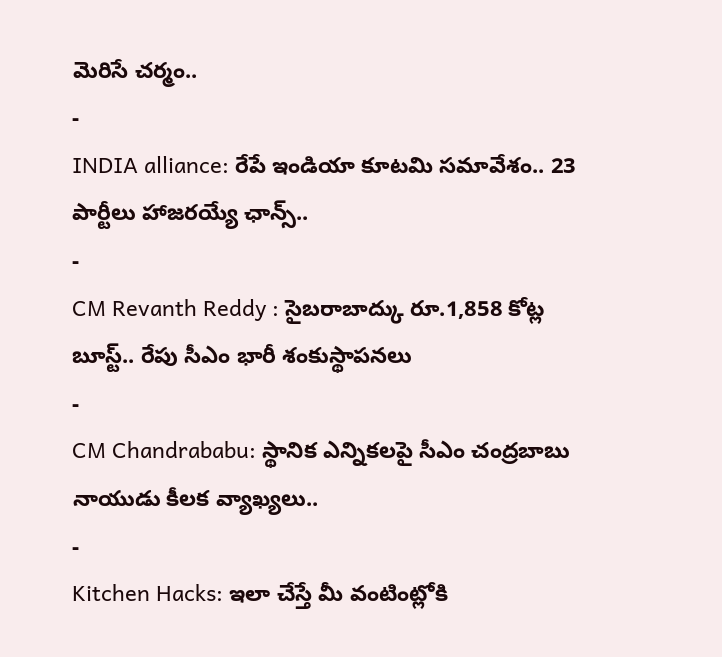మెరిసే చర్మం..
-
INDIA alliance: రేపే ఇండియా కూటమి సమావేశం.. 23 పార్టీలు హాజరయ్యే ఛాన్స్..
-
CM Revanth Reddy : సైబరాబాద్కు రూ.1,858 కోట్ల బూస్ట్.. రేపు సీఎం భారీ శంకుస్థాపనలు
-
CM Chandrababu: స్థానిక ఎన్నికలపై సీఎం చంద్రబాబు నాయుడు కీలక వ్యాఖ్యలు..
-
Kitchen Hacks: ఇలా చేస్తే మీ వంటింట్లోకి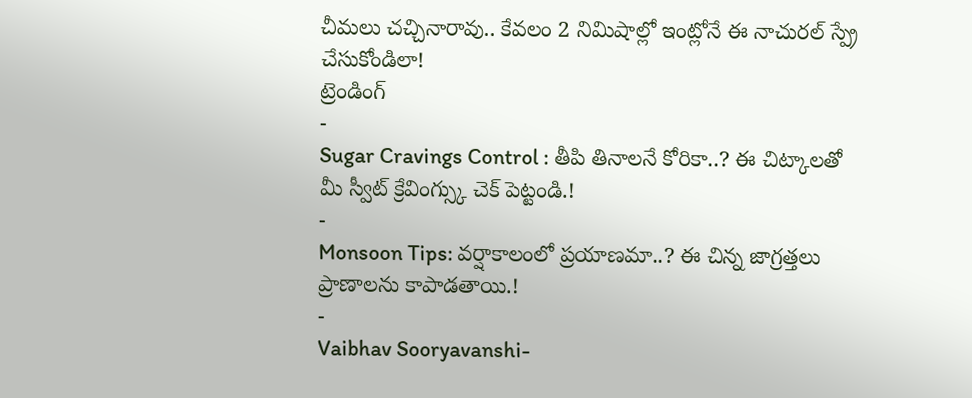చీమలు చచ్చినారావు.. కేవలం 2 నిమిషాల్లో ఇంట్లోనే ఈ నాచురల్ స్ప్రే చేసుకోండిలా!
ట్రెండింగ్
-
Sugar Cravings Control : తీపి తినాలనే కోరికా..? ఈ చిట్కాలతో మీ స్వీట్ క్రేవింగ్స్కు చెక్ పెట్టండి.!
-
Monsoon Tips: వర్షాకాలంలో ప్రయాణమా..? ఈ చిన్న జాగ్రత్తలు ప్రాణాలను కాపాడతాయి.!
-
Vaibhav Sooryavanshi-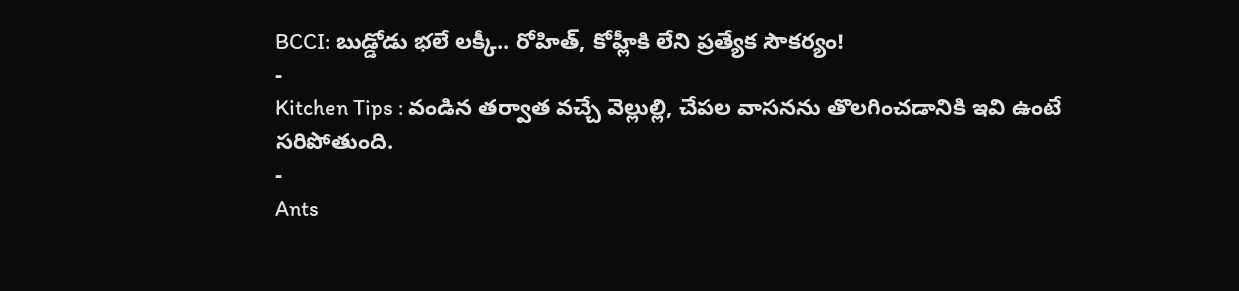BCCI: బుడ్డోడు భలే లక్కీ.. రోహిత్, కోహ్లీకి లేని ప్రత్యేక సౌకర్యం!
-
Kitchen Tips : వండిన తర్వాత వచ్చే వెల్లుల్లి, చేపల వాసనను తొలగించడానికి ఇవి ఉంటే సరిపోతుంది.
-
Ants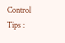Control Tips :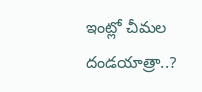ఇంట్లో చీమల దండయాత్రా..?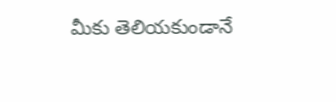మీకు తెలియకుండానే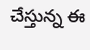చేస్తున్న ఈ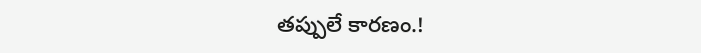తప్పులే కారణం.!